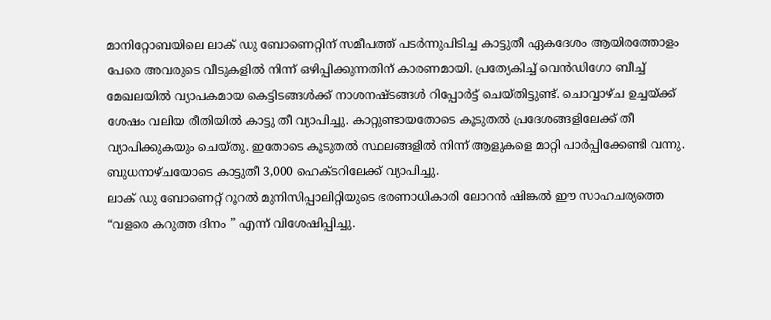മാനിറ്റോബയിലെ ലാക് ഡു ബോണെറ്റിന് സമീപത്ത് പടർന്നുപിടിച്ച കാട്ടുതീ ഏകദേശം ആയിരത്തോളം പേരെ അവരുടെ വീടുകളിൽ നിന്ന് ഒഴിപ്പിക്കുന്നതിന് കാരണമായി. പ്രത്യേകിച്ച് വെൻഡിഗോ ബീച്ച് മേഖലയിൽ വ്യാപകമായ കെട്ടിടങ്ങൾക്ക് നാശനഷ്ടങ്ങൾ റിപ്പോർട്ട് ചെയ്തിട്ടുണ്ട്. ചൊവ്വാഴ്ച ഉച്ചയ്ക്ക് ശേഷം വലിയ രീതിയിൽ കാട്ടു തീ വ്യാപിച്ചു. കാറ്റുണ്ടായതോടെ കൂടുതൽ പ്രദേശങ്ങളിലേക്ക് തീ വ്യാപിക്കുകയും ചെയ്തു. ഇതോടെ കൂടുതൽ സ്ഥലങ്ങളിൽ നിന്ന് ആളുകളെ മാറ്റി പാർപ്പിക്കേണ്ടി വന്നു. ബുധനാഴ്ചയോടെ കാട്ടുതീ 3,000 ഹെക്ടറിലേക്ക് വ്യാപിച്ചു.
ലാക് ഡു ബോണെറ്റ് റൂറൽ മുനിസിപ്പാലിറ്റിയുടെ ഭരണാധികാരി ലോറൻ ഷിങ്കൽ ഈ സാഹചര്യത്തെ “വളരെ കറുത്ത ദിനം ” എന്ന് വിശേഷിപ്പിച്ചു.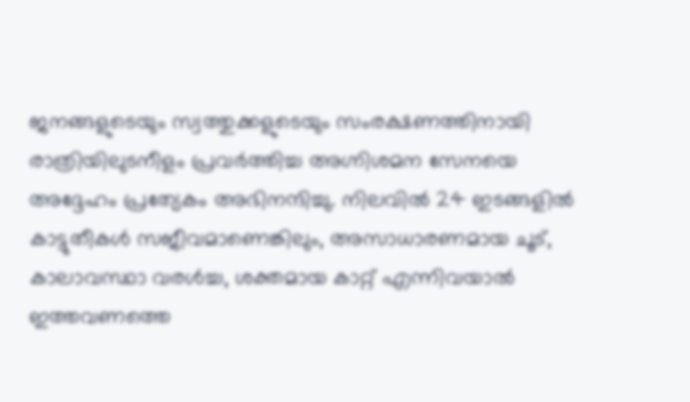ജനങ്ങളുടെയും സ്വത്തുക്കളുടെയും സംരക്ഷണത്തിനായി രാത്രിയിലുടനീളം പ്രവർത്തിച്ച അഗ്നിശമന സേനയെ അദ്ദേഹം പ്രത്യേകം അഭിനന്ദിച്ചു. നിലവിൽ 24 ഇടങ്ങളിൽ കാട്ടുതീകൾ സജീവമാണെങ്കിലും, അസാധാരണമായ ചൂട്, കാലാവസ്ഥാ വരൾച്ച, ശക്തമായ കാറ്റ് എന്നിവയാൽ ഇത്തവണത്തെ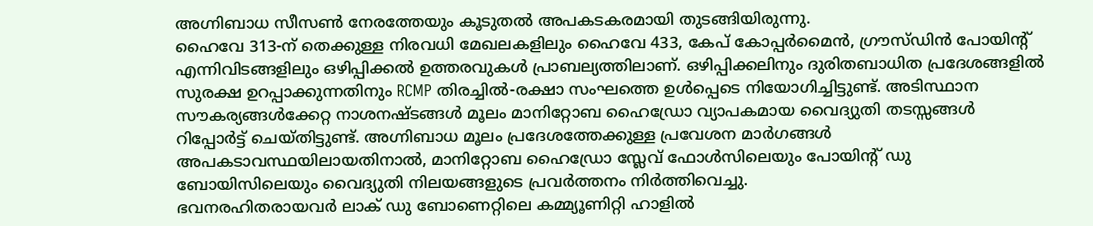അഗ്നിബാധ സീസൺ നേരത്തേയും കൂടുതൽ അപകടകരമായി തുടങ്ങിയിരുന്നു.
ഹൈവേ 313-ന് തെക്കുള്ള നിരവധി മേഖലകളിലും ഹൈവേ 433, കേപ് കോപ്പർമൈൻ, ഗ്രൗസ്ഡിൻ പോയിന്റ് എന്നിവിടങ്ങളിലും ഒഴിപ്പിക്കൽ ഉത്തരവുകൾ പ്രാബല്യത്തിലാണ്. ഒഴിപ്പിക്കലിനും ദുരിതബാധിത പ്രദേശങ്ങളിൽ സുരക്ഷ ഉറപ്പാക്കുന്നതിനും RCMP തിരച്ചിൽ-രക്ഷാ സംഘത്തെ ഉൾപ്പെടെ നിയോഗിച്ചിട്ടുണ്ട്. അടിസ്ഥാന സൗകര്യങ്ങൾക്കേറ്റ നാശനഷ്ടങ്ങൾ മൂലം മാനിറ്റോബ ഹൈഡ്രോ വ്യാപകമായ വൈദ്യുതി തടസ്സങ്ങൾ റിപ്പോർട്ട് ചെയ്തിട്ടുണ്ട്. അഗ്നിബാധ മൂലം പ്രദേശത്തേക്കുള്ള പ്രവേശന മാർഗങ്ങൾ അപകടാവസ്ഥയിലായതിനാൽ, മാനിറ്റോബ ഹൈഡ്രോ സ്ലേവ് ഫോൾസിലെയും പോയിന്റ് ഡു ബോയിസിലെയും വൈദ്യുതി നിലയങ്ങളുടെ പ്രവർത്തനം നിർത്തിവെച്ചു.
ഭവനരഹിതരായവർ ലാക് ഡു ബോണെറ്റിലെ കമ്മ്യൂണിറ്റി ഹാളിൽ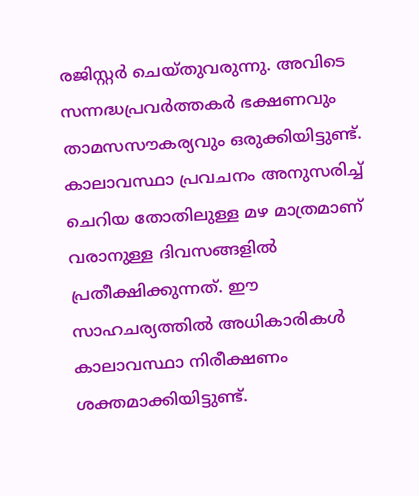രജിസ്റ്റർ ചെയ്തുവരുന്നു. അവിടെ സന്നദ്ധപ്രവർത്തകർ ഭക്ഷണവും താമസസൗകര്യവും ഒരുക്കിയിട്ടുണ്ട്. കാലാവസ്ഥാ പ്രവചനം അനുസരിച്ച് ചെറിയ തോതിലുള്ള മഴ മാത്രമാണ് വരാനുള്ള ദിവസങ്ങളിൽ പ്രതീക്ഷിക്കുന്നത്. ഈ സാഹചര്യത്തിൽ അധികാരികൾ കാലാവസ്ഥാ നിരീക്ഷണം ശക്തമാക്കിയിട്ടുണ്ട്.